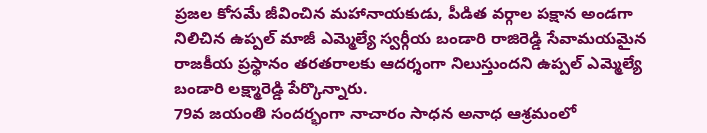ప్రజల కోసమే జీవించిన మహానాయకుడు, పీడిత వర్గాల పక్షాన అండగా నిలిచిన ఉప్పల్ మాజీ ఎమ్మెల్యే స్వర్గీయ బండారి రాజిరెడ్డి సేవామయమైన రాజకీయ ప్రస్థానం తరతరాలకు ఆదర్శంగా నిలుస్తుందని ఉప్పల్ ఎమ్మెల్యే బండారి లక్ష్మారెడ్డి పేర్కొన్నారు.
79వ జయంతి సందర్భంగా నాచారం సాధన అనాధ ఆశ్రమంలో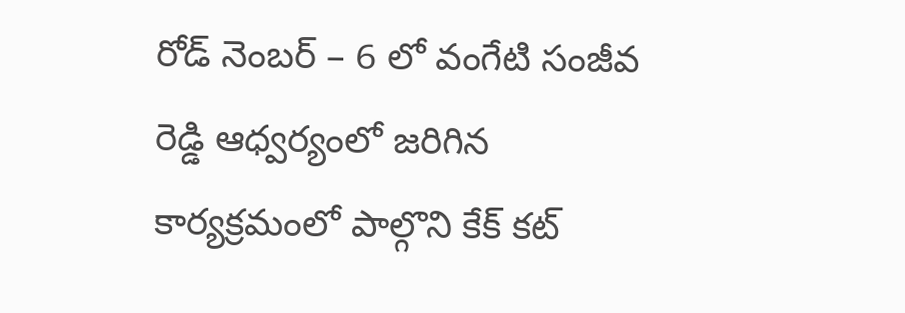రోడ్ నెంబర్ – 6 లో వంగేటి సంజీవ రెడ్డి ఆధ్వర్యంలో జరిగిన కార్యక్రమంలో పాల్గొని కేక్ కట్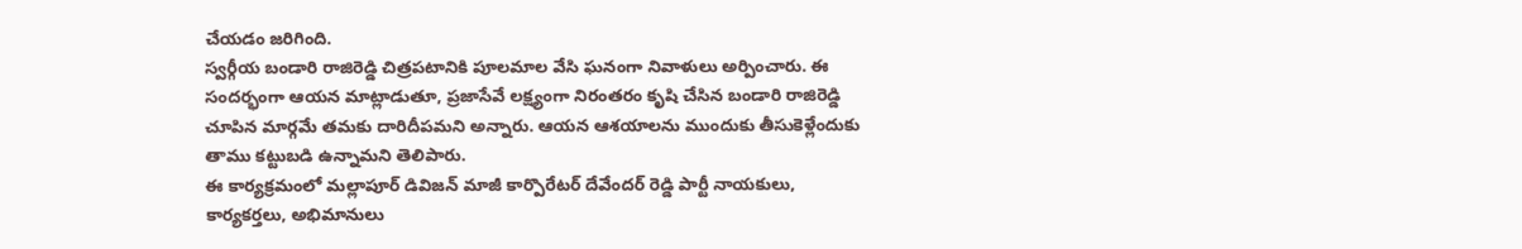చేయడం జరిగింది.
స్వర్గీయ బండారి రాజిరెడ్డి చిత్రపటానికి పూలమాల వేసి ఘనంగా నివాళులు అర్పించారు. ఈ సందర్భంగా ఆయన మాట్లాడుతూ, ప్రజాసేవే లక్ష్యంగా నిరంతరం కృషి చేసిన బండారి రాజిరెడ్డి చూపిన మార్గమే తమకు దారిదీపమని అన్నారు. ఆయన ఆశయాలను ముందుకు తీసుకెళ్లేందుకు తాము కట్టుబడి ఉన్నామని తెలిపారు.
ఈ కార్యక్రమంలో మల్లాపూర్ డివిజన్ మాజీ కార్పొరేటర్ దేవేందర్ రెడ్డి పార్టీ నాయకులు, కార్యకర్తలు, అభిమానులు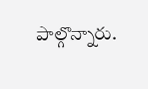పాల్గొన్నారు.